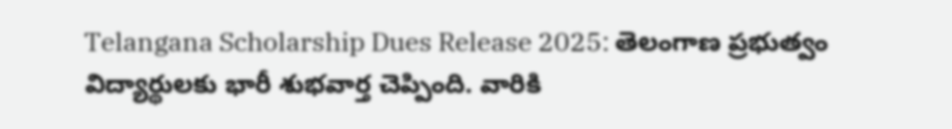Telangana Scholarship Dues Release 2025: తెలంగాణ ప్రభుత్వం విద్యార్థులకు భారీ శుభవార్త చెప్పింది. వారికి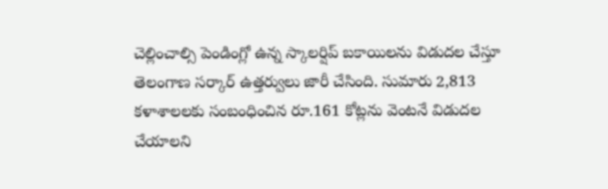చెల్లించాల్సి పెండింగ్లో ఉన్న స్కాలర్షిప్ బకాయిలను విడుదల చేస్తూ తెలంగాణ సర్కార్ ఉత్తర్వులు జారీ చేసింది. సుమారు 2,813 కళాశాలలకు సంబంధించిన రూ.161 కోట్లను వెంటనే విడుదల చేయాలని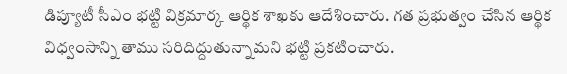డిప్యూటీ సీఎం భట్టి విక్రమార్క ఆర్థిక శాఖకు ఆదేశించారు. గత ప్రభుత్వం చేసిన ఆర్థిక విధ్వంసాన్ని తాము సరిదిద్దుతున్నామని భట్టి ప్రకటించారు.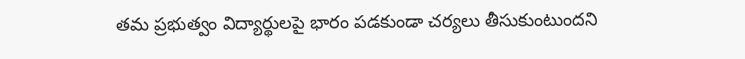తమ ప్రభుత్వం విద్యార్థులపై భారం పడకుండా చర్యలు తీసుకుంటుందని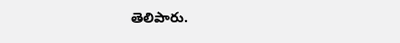తెలిపారు.